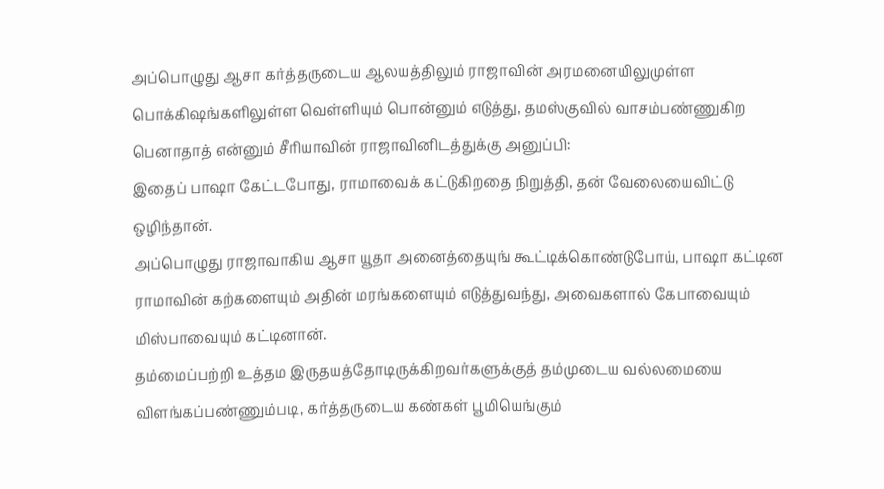அப்பொழுது ஆசா கர்த்தருடைய ஆலயத்திலும் ராஜாவின் அரமனையிலுமுள்ள பொக்கிஷங்களிலுள்ள வெள்ளியும் பொன்னும் எடுத்து, தமஸ்குவில் வாசம்பண்ணுகிற பெனாதாத் என்னும் சீரியாவின் ராஜாவினிடத்துக்கு அனுப்பி:
இதைப் பாஷா கேட்டபோது, ராமாவைக் கட்டுகிறதை நிறுத்தி, தன் வேலையைவிட்டு ஒழிந்தான்.
அப்பொழுது ராஜாவாகிய ஆசா யூதா அனைத்தையுங் கூட்டிக்கொண்டுபோய், பாஷா கட்டின ராமாவின் கற்களையும் அதின் மரங்களையும் எடுத்துவந்து, அவைகளால் கேபாவையும் மிஸ்பாவையும் கட்டினான்.
தம்மைப்பற்றி உத்தம இருதயத்தோடிருக்கிறவர்களுக்குத் தம்முடைய வல்லமையை விளங்கப்பண்ணும்படி, கர்த்தருடைய கண்கள் பூமியெங்கும்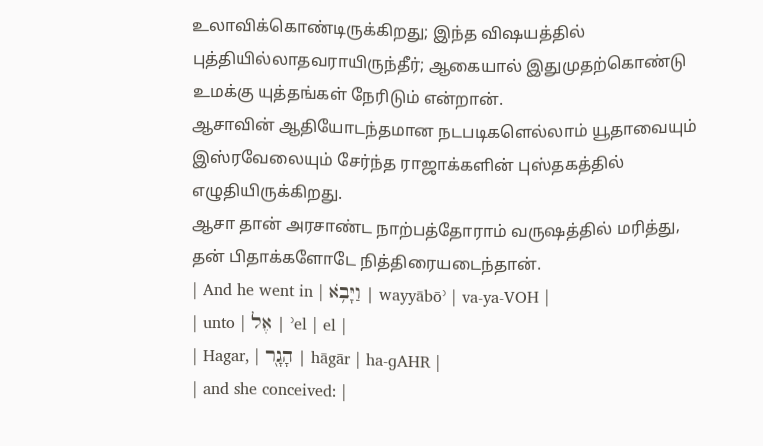உலாவிக்கொண்டிருக்கிறது; இந்த விஷயத்தில் புத்தியில்லாதவராயிருந்தீர்; ஆகையால் இதுமுதற்கொண்டு உமக்கு யுத்தங்கள் நேரிடும் என்றான்.
ஆசாவின் ஆதியோடந்தமான நடபடிகளெல்லாம் யூதாவையும் இஸ்ரவேலையும் சேர்ந்த ராஜாக்களின் புஸ்தகத்தில் எழுதியிருக்கிறது.
ஆசா தான் அரசாண்ட நாற்பத்தோராம் வருஷத்தில் மரித்து, தன் பிதாக்களோடே நித்திரையடைந்தான்.
| And he went in | וַיָּבֹ֥א | wayyābōʾ | va-ya-VOH |
| unto | אֶל | ʾel | el |
| Hagar, | הָגָ֖ר | hāgār | ha-ɡAHR |
| and she conceived: |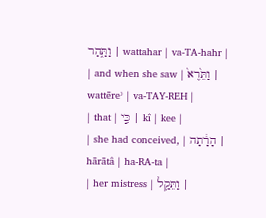וַתַּ֑הַר | wattahar | va-TA-hahr |
| and when she saw | וַתֵּ֙רֶא֙ | wattēreʾ | va-TAY-REH |
| that | כִּ֣י | kî | kee |
| she had conceived, | הָרָ֔תָה | hārātâ | ha-RA-ta |
| her mistress | וַתֵּקַ֥ל |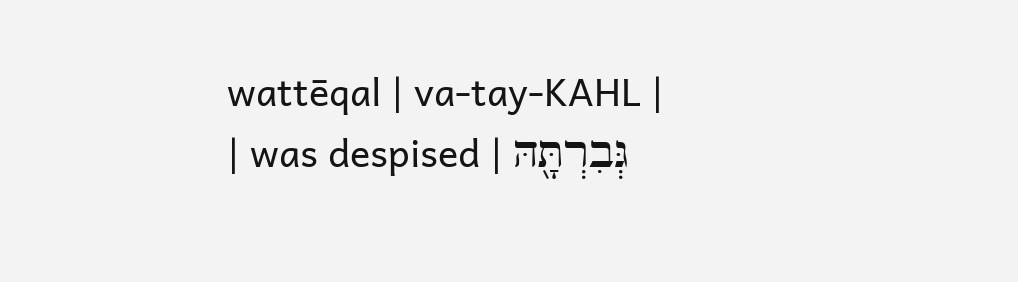wattēqal | va-tay-KAHL |
| was despised | גְּבִרְתָּ֖הּ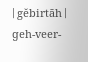| gĕbirtāh | ɡeh-veer-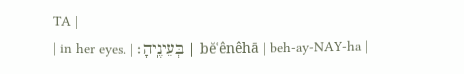TA |
| in her eyes. | בְּעֵינֶֽיהָ׃ | bĕʿênêhā | beh-ay-NAY-ha |